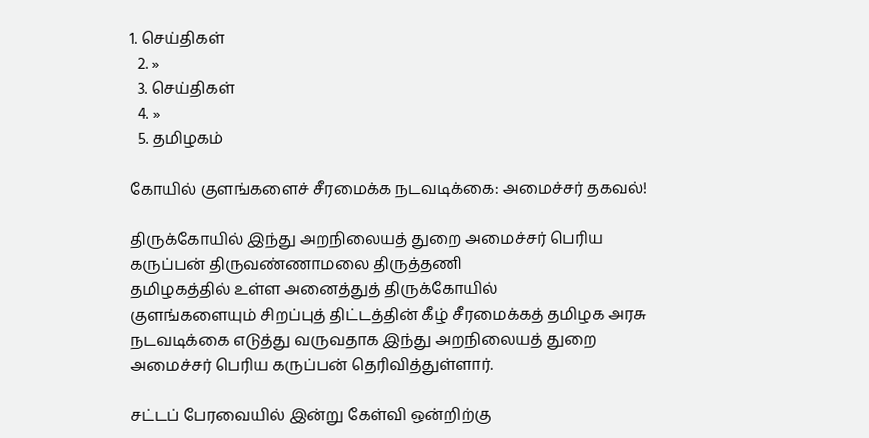1. செய்திகள்
  2. »
  3. செய்திகள்
  4. »
  5. த‌மிழக‌ம்

கோ‌யி‌‌ல் குள‌ங்களை‌ச் ‌சீரமை‌க்க நடவடி‌க்கை: அமை‌ச்ச‌ர் தகவ‌ல்!

திரு‌க்கோ‌யி‌ல் இ‌ந்‌து அற‌நிலைய‌த் துறை அமை‌ச்ச‌ர் பெ‌ரிய கரு‌ப்ப‌ன் திருவண்ணாமலை திருத்தணி
த‌மிழக‌த்‌தி‌ல் உ‌ள்ள அனை‌த்து‌த் ‌திரு‌க்கோ‌யி‌ல் குள‌ங்களையு‌ம் ‌சிற‌ப்பு‌த் ‌தி‌ட்ட‌த்‌தி‌ன் ‌கீ‌ழ் ‌சீரமை‌க்க‌‌த் த‌மிழக அரசு நடவடி‌க்கை எடு‌‌த்து வருவதாக இ‌ந்‌து அற‌நிலைய‌த் துறை அமை‌ச்ச‌ர் பெ‌ரிய கரு‌ப்ப‌ன் தெ‌ரி‌வி‌த்து‌ள்ளா‌ர்.

ச‌ட்ட‌ப் பேரவை‌யி‌ல் இ‌ன்று கே‌ள்‌‌வி ஒ‌ன்‌றி‌ற்கு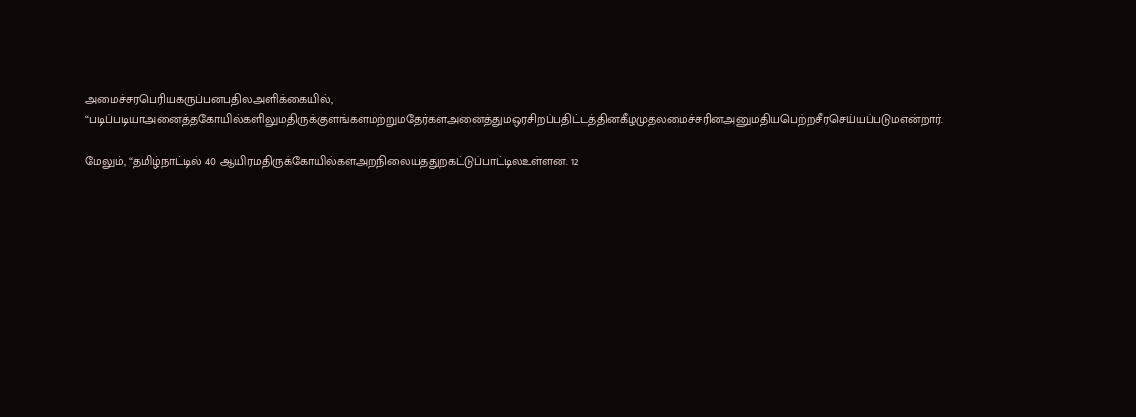அமைச்சரபெரியகருப்பனபதிலஅளி‌க்கை‌யி‌ல், “படிப்படியாஅனைத்தகோயில்களிலுமதிருக்குளங்களமற்றுமதேர்களஅனைத்துமஒரசிறப்பதிட்டத்தினகீழமுதலமைச்சரினஅனுமதியபெற்றசீரசெய்யப்படுமஎ‌ன்றா‌ர்.

மேலு‌ம், “தமிழ்நாட்டில் 40 ஆயிரமதிருக்கோயில்களஅறநிலையததுறகட்டுப்பாட்டிலஉள்ளன. 12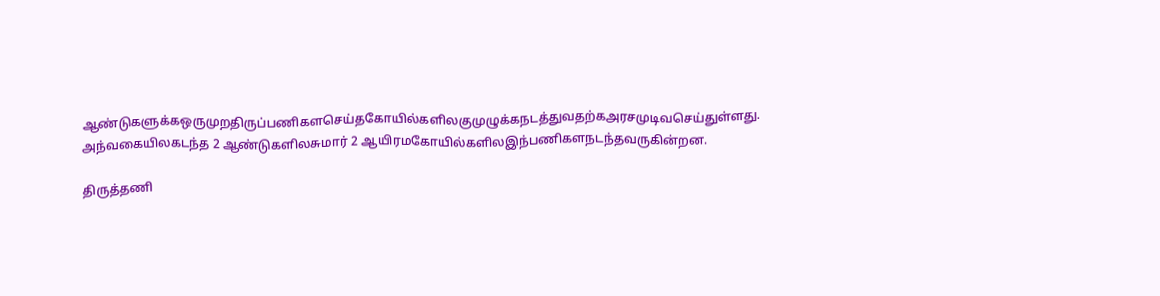ஆண்டுகளுக்கஒருமுறதிருப்பணிகளசெய்தகோயில்களிலகுமுழுக்கநடத்துவதற்கஅரசமுடிவசெய்துள்ளது. அந்வகையிலகடந்த 2 ஆண்டுகளிலசுமார் 2 ஆயிரமகோயில்களிலஇந்பணிகளநடந்தவருகின்றன.

திருத்தணி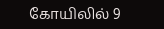கோயிலில் 9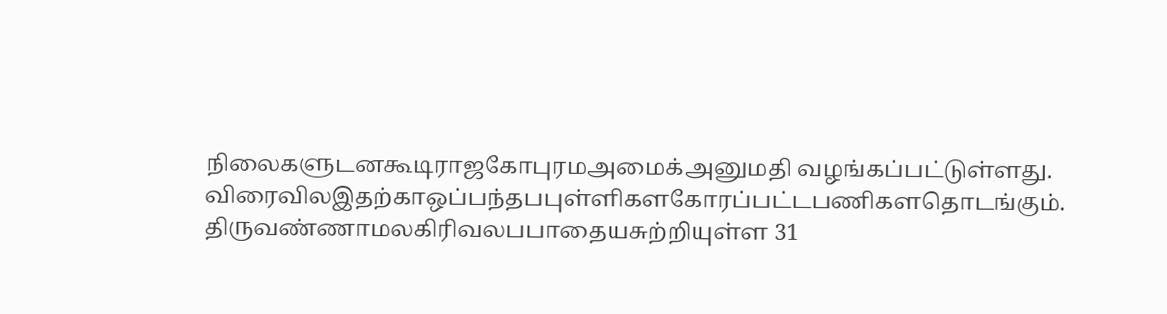நிலைகளுடனகூடிராஜகோபுரமஅமைக்அனுமதி வழங்கப்பட்டுள்ளது. விரைவிலஇதற்காஒப்பந்தபபுள்ளிகளகோரப்பட்டபணிகளதொடங்கும். திருவண்ணாமலகிரிவலபபாதையசுற்றியுள்ள 31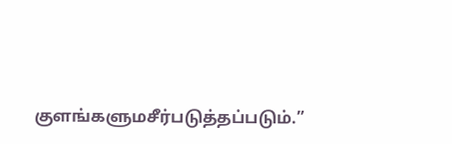குளங்களுமசீர்படுத்தப்படும்.”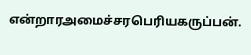என்றாரஅமைச்சரபெரியகருப்பன்.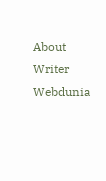About Writer
Webdunia